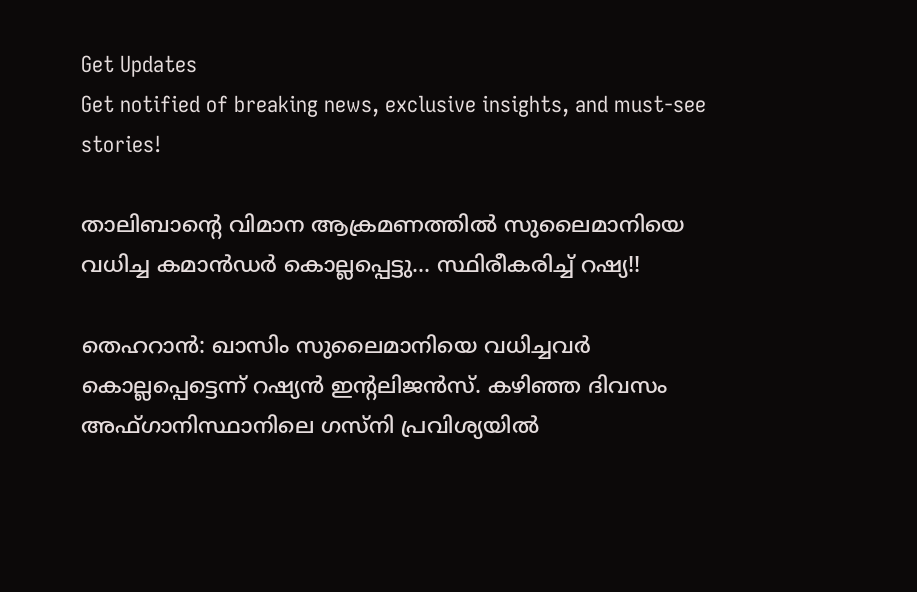Get Updates
Get notified of breaking news, exclusive insights, and must-see stories!

താലിബാന്റെ വിമാന ആക്രമണത്തില്‍ സുലൈമാനിയെ വധിച്ച കമാന്‍ഡര്‍ കൊല്ലപ്പെട്ടു... സ്ഥിരീകരിച്ച് റഷ്യ!!

തെഹറാന്‍: ഖാസിം സുലൈമാനിയെ വധിച്ചവര്‍ കൊല്ലപ്പെട്ടെന്ന് റഷ്യന്‍ ഇന്റലിജന്‍സ്. കഴിഞ്ഞ ദിവസം അഫ്ഗാനിസ്ഥാനിലെ ഗസ്‌നി പ്രവിശ്യയില്‍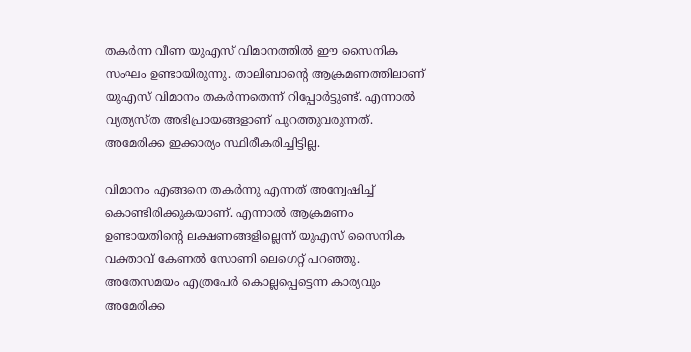തകര്‍ന്ന വീണ യുഎസ് വിമാനത്തില്‍ ഈ സൈനിക സംഘം ഉണ്ടായിരുന്നു. താലിബാന്റെ ആക്രമണത്തിലാണ് യുഎസ് വിമാനം തകര്‍ന്നതെന്ന് റിപ്പോര്‍ട്ടുണ്ട്. എന്നാല്‍ വ്യത്യസ്ത അഭിപ്രായങ്ങളാണ് പുറത്തുവരുന്നത്. അമേരിക്ക ഇക്കാര്യം സ്ഥിരീകരിച്ചിട്ടില്ല.

വിമാനം എങ്ങനെ തകര്‍ന്നു എന്നത് അന്വേഷിച്ച് കൊണ്ടിരിക്കുകയാണ്. എന്നാല്‍ ആക്രമണം ഉണ്ടായതിന്റെ ലക്ഷണങ്ങളില്ലെന്ന് യുഎസ് സൈനിക വക്താവ് കേണല്‍ സോണി ലെഗെറ്റ് പറഞ്ഞു. അതേസമയം എത്രപേര്‍ കൊല്ലപ്പെട്ടെന്ന കാര്യവും അമേരിക്ക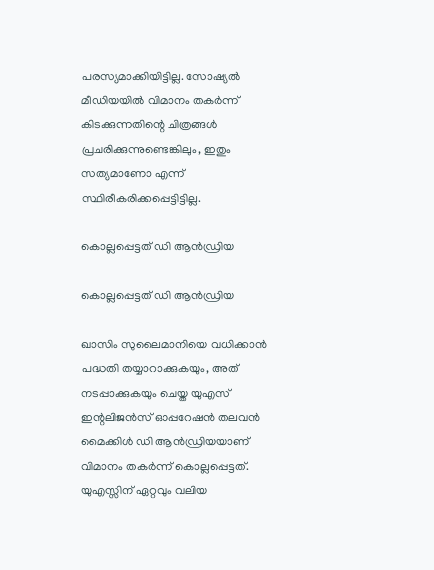പരസ്യമാക്കിയിട്ടില്ല. സോഷ്യല്‍ മീഡിയയില്‍ വിമാനം തകര്‍ന്ന് കിടക്കുന്നതിന്റെ ചിത്രങ്ങള്‍ പ്രചരിക്കുന്നുണ്ടെങ്കിലും, ഇതും സത്യമാണോ എന്ന് സ്ഥിരീകരിക്കപ്പെട്ടിട്ടില്ല.

കൊല്ലപ്പെട്ടത് ഡി ആന്‍ഡ്രിയ

കൊല്ലപ്പെട്ടത് ഡി ആന്‍ഡ്രിയ

ഖാസിം സുലൈമാനിയെ വധിക്കാന്‍ പദ്ധതി തയ്യാറാക്കുകയും, അത് നടപ്പാക്കുകയും ചെയ്ത യുഎസ് ഇന്റലിജന്‍സ് ഓപ്പറേഷന്‍ തലവന്‍ മൈക്കിള്‍ ഡി ആന്‍ഡ്രിയയാണ് വിമാനം തകര്‍ന്ന് കൊല്ലപ്പെട്ടത്. യുഎസ്സിന് ഏറ്റവും വലിയ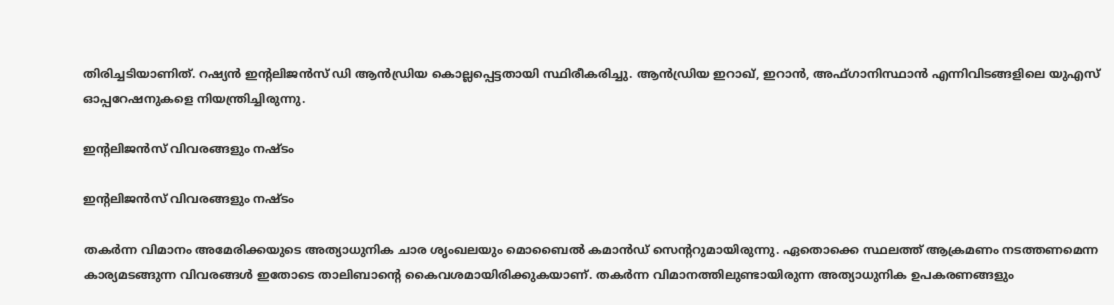തിരിച്ചടിയാണിത്. റഷ്യന്‍ ഇന്റലിജന്‍സ് ഡി ആന്‍ഡ്രിയ കൊല്ലപ്പെട്ടതായി സ്ഥിരീകരിച്ചു. ആന്‍ഡ്രിയ ഇറാഖ്, ഇറാന്‍, അഫ്ഗാനിസ്ഥാന്‍ എന്നിവിടങ്ങളിലെ യുഎസ് ഓപ്പറേഷനുകളെ നിയന്ത്രിച്ചിരുന്നു.

ഇന്റലിജന്‍സ് വിവരങ്ങളും നഷ്ടം

ഇന്റലിജന്‍സ് വിവരങ്ങളും നഷ്ടം

തകര്‍ന്ന വിമാനം അമേരിക്കയുടെ അത്യാധുനിക ചാര ശൃംഖലയും മൊബൈല്‍ കമാന്‍ഡ് സെന്ററുമായിരുന്നു. ഏതൊക്കെ സ്ഥലത്ത് ആക്രമണം നടത്തണമെന്ന കാര്യമടങ്ങുന്ന വിവരങ്ങള്‍ ഇതോടെ താലിബാന്റെ കൈവശമായിരിക്കുകയാണ്. തകര്‍ന്ന വിമാനത്തിലുണ്ടായിരുന്ന അത്യാധുനിക ഉപകരണങ്ങളും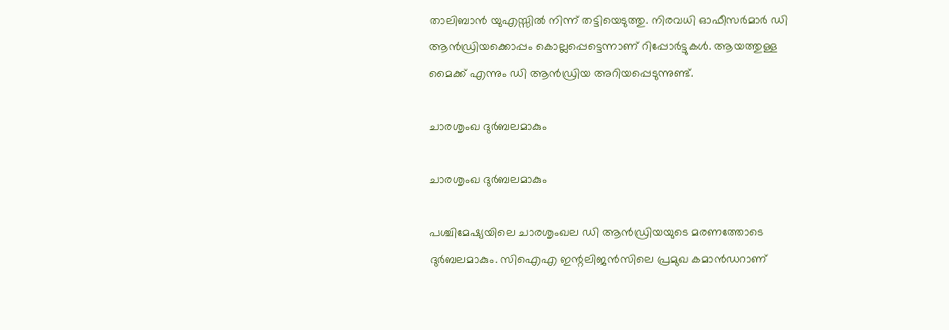താലിബാന്‍ യുഎസ്സില്‍ നിന്ന് തട്ടിയെടുത്തു. നിരവധി ഓഫീസര്‍മാര്‍ ഡി ആന്‍ഡ്രിയക്കൊപ്പം കൊല്ലപ്പെട്ടെന്നാണ് റിപ്പോര്‍ട്ടുകള്‍. ആയത്തുള്ള മൈക്ക് എന്നും ഡി ആന്‍ഡ്രിയ അറിയപ്പെടുന്നുണ്ട്.

ചാരശൃംഖ ദുര്‍ബലമാകും

ചാരശൃംഖ ദുര്‍ബലമാകും

പശ്ചിമേഷ്യയിലെ ചാരശൃംഖല ഡി ആന്‍ഡ്രിയയുടെ മരണത്തോടെ ദുര്‍ബലമാകും. സിഐഎ ഇന്റലിജന്‍സിലെ പ്രമുഖ കമാന്‍ഡറാണ്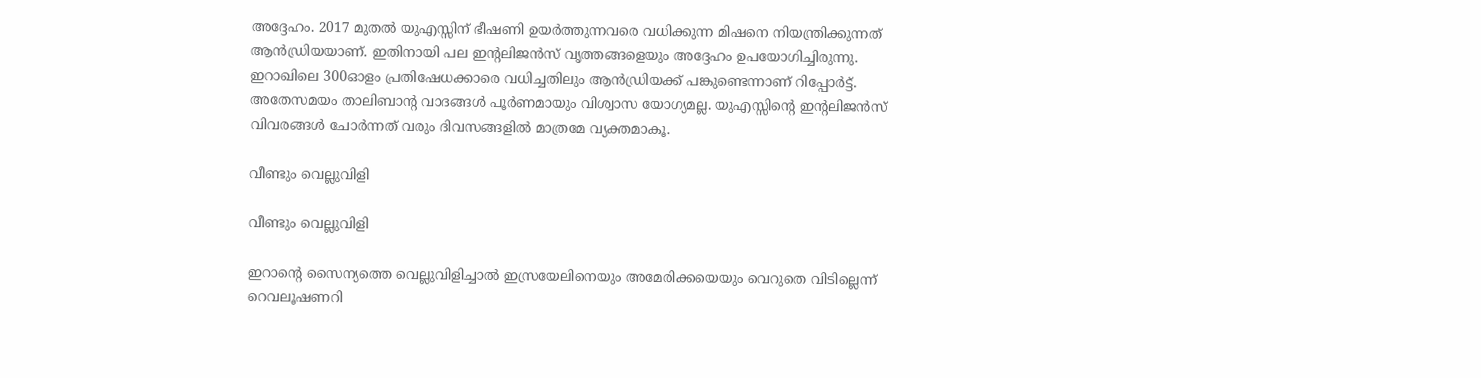അദ്ദേഹം. 2017 മുതല്‍ യുഎസ്സിന് ഭീഷണി ഉയര്‍ത്തുന്നവരെ വധിക്കുന്ന മിഷനെ നിയന്ത്രിക്കുന്നത് ആന്‍ഡ്രിയയാണ്. ഇതിനായി പല ഇന്റലിജന്‍സ് വൃത്തങ്ങളെയും അദ്ദേഹം ഉപയോഗിച്ചിരുന്നു. ഇറാഖിലെ 300ഓളം പ്രതിഷേധക്കാരെ വധിച്ചതിലും ആന്‍ഡ്രിയക്ക് പങ്കുണ്ടെന്നാണ് റിപ്പോര്‍ട്ട്. അതേസമയം താലിബാന്റ വാദങ്ങള്‍ പൂര്‍ണമായും വിശ്വാസ യോഗ്യമല്ല. യുഎസ്സിന്റെ ഇന്റലിജന്‍സ് വിവരങ്ങള്‍ ചോര്‍ന്നത് വരും ദിവസങ്ങളില്‍ മാത്രമേ വ്യക്തമാകൂ.

വീണ്ടും വെല്ലുവിളി

വീണ്ടും വെല്ലുവിളി

ഇറാന്റെ സൈന്യത്തെ വെല്ലുവിളിച്ചാല്‍ ഇസ്രയേലിനെയും അമേരിക്കയെയും വെറുതെ വിടില്ലെന്ന് റെവലൂഷണറി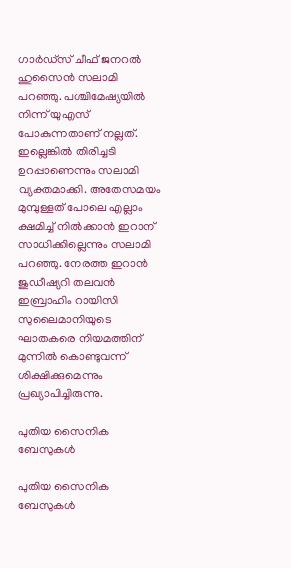ഗാര്‍ഡ്‌സ് ചീഫ് ജനറല്‍ ഹുസൈന്‍ സലാമി പറഞ്ഞു. പശ്ചിമേഷ്യയില്‍ നിന്ന് യുഎസ് പോകുന്നതാണ് നല്ലത്. ഇല്ലെങ്കില്‍ തിരിച്ചടി ഉറപ്പാണെന്നും സലാമി വ്യക്തമാക്കി. അതേസമയം മുമ്പുള്ളത് പോലെ എല്ലാം ക്ഷമിച്ച് നില്‍ക്കാന്‍ ഇറാന് സാധിക്കില്ലെന്നും സലാമി പറഞ്ഞു. നേരത്ത ഇറാന്‍ ജുഡീഷ്യറി തലവന്‍ ഇബ്രാഹിം റായിസി സുലൈമാനിയുടെ ഘാതകരെ നിയമത്തിന് മുന്നില്‍ കൊണ്ടുവന്ന് ശിക്ഷിക്കുമെന്നും പ്രഖ്യാപിച്ചിരുന്നു.

പുതിയ സൈനിക ബേസുകള്‍

പുതിയ സൈനിക ബേസുകള്‍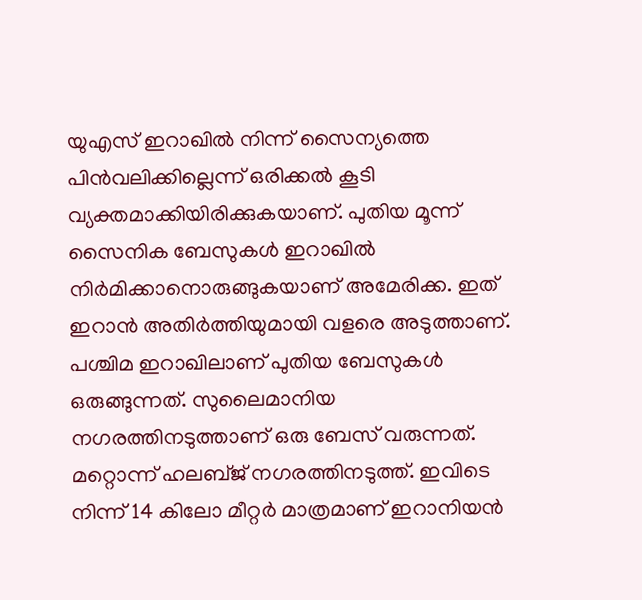യുഎസ് ഇറാഖില്‍ നിന്ന് സൈന്യത്തെ പിന്‍വലിക്കില്ലെന്ന് ഒരിക്കല്‍ കൂടി വ്യക്തമാക്കിയിരിക്കുകയാണ്. പുതിയ മൂന്ന് സൈനിക ബേസുകള്‍ ഇറാഖില്‍ നിര്‍മിക്കാനൊരുങ്ങുകയാണ് അമേരിക്ക. ഇത് ഇറാന്‍ അതിര്‍ത്തിയുമായി വളരെ അടുത്താണ്. പശ്ചിമ ഇറാഖിലാണ് പുതിയ ബേസുകള്‍ ഒരുങ്ങുന്നത്. സുലൈമാനിയ നഗരത്തിനടുത്താണ് ഒരു ബേസ് വരുന്നത്. മറ്റൊന്ന് ഹലബ്ജ് നഗരത്തിനടുത്ത്. ഇവിടെ നിന്ന് 14 കിലോ മീറ്റര്‍ മാത്രമാണ് ഇറാനിയന്‍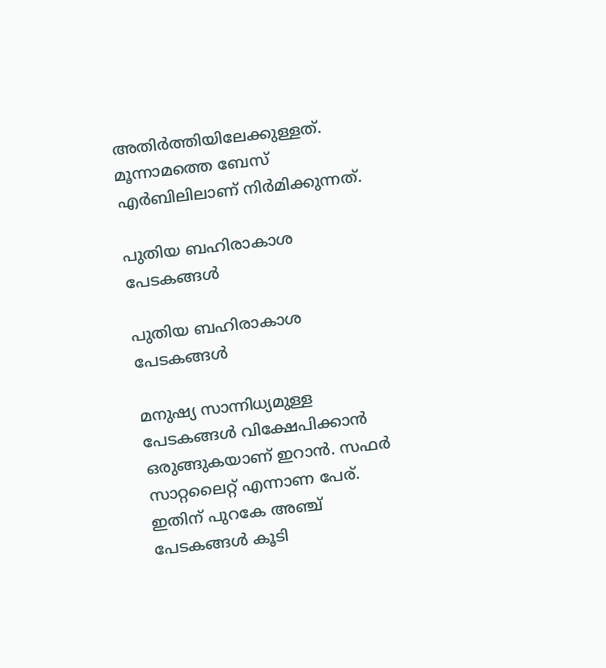അതിര്‍ത്തിയിലേക്കുള്ളത്. മൂന്നാമത്തെ ബേസ് എര്‍ബിലിലാണ് നിര്‍മിക്കുന്നത്.

പുതിയ ബഹിരാകാശ പേടകങ്ങള്‍

പുതിയ ബഹിരാകാശ പേടകങ്ങള്‍

മനുഷ്യ സാന്നിധ്യമുള്ള പേടകങ്ങള്‍ വിക്ഷേപിക്കാന്‍ ഒരുങ്ങുകയാണ് ഇറാന്‍. സഫര്‍ സാറ്റലൈറ്റ് എന്നാണ പേര്. ഇതിന് പുറകേ അഞ്ച് പേടകങ്ങള്‍ കൂടി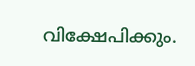വിക്ഷേപിക്കും.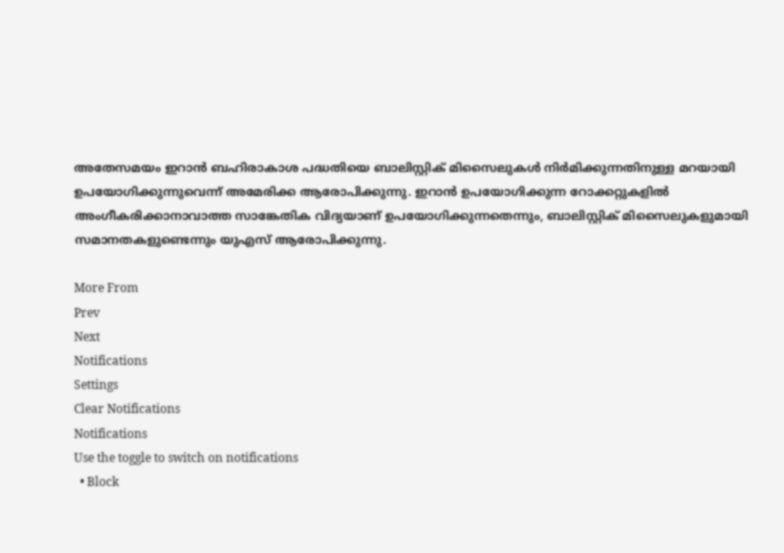അതേസമയം ഇറാന്‍ ബഹിരാകാശ പദ്ധതിയെ ബാലിസ്റ്റിക് മിസൈലുകള്‍ നിര്‍മിക്കുന്നതിനുള്ള മറയായി ഉപയോഗിക്കുന്നുവെന്ന് അമേരിക്ക ആരോപിക്കുന്നു. ഇറാന്‍ ഉപയോഗിക്കുന്ന റോക്കറ്റുകളില്‍ അംഗീകരിക്കാനാവാത്ത സാങ്കേതിക വിദ്യയാണ് ഉപയോഗിക്കുന്നതെന്നും, ബാലിസ്റ്റിക് മിസൈലുകളുമായി സമാനതകളുണ്ടെന്നും യുഎസ് ആരോപിക്കുന്നു.

More From
Prev
Next
Notifications
Settings
Clear Notifications
Notifications
Use the toggle to switch on notifications
  • Block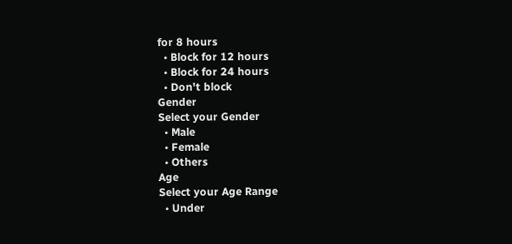for 8 hours
  • Block for 12 hours
  • Block for 24 hours
  • Don't block
Gender
Select your Gender
  • Male
  • Female
  • Others
Age
Select your Age Range
  • Under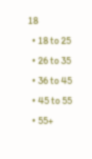18
  • 18 to 25
  • 26 to 35
  • 36 to 45
  • 45 to 55
  • 55+